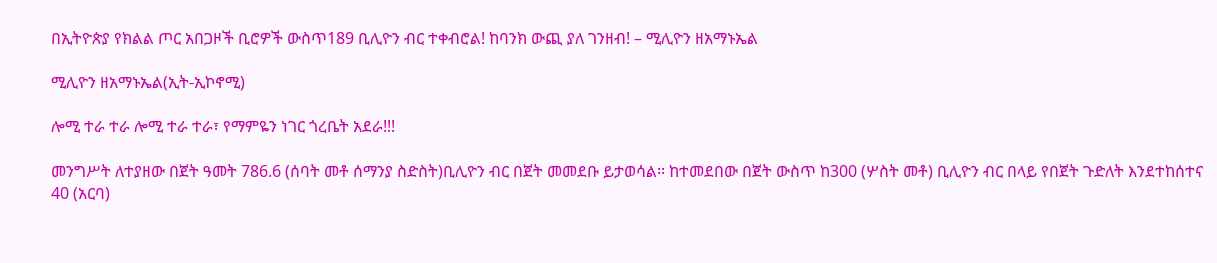በኢትዮጵያ የክልል ጦር አበጋዞች ቢሮዎች ውስጥ189 ቢሊዮን ብር ተቀብሮል! ከባንክ ውጪ ያለ ገንዘብ! – ሚሊዮን ዘአማኑኤል

ሚሊዮን ዘአማኑኤል(ኢት-ኢኮኖሚ)

ሎሚ ተራ ተራ ሎሚ ተራ ተራ፣ የማምዬን ነገር ጎረቤት አደራ!!!

መንግሥት ለተያዘው በጀት ዓመት 786.6 (ሰባት መቶ ሰማንያ ስድስት)ቢሊዮን ብር በጀት መመደቡ ይታወሳል፡፡ ከተመደበው በጀት ውስጥ ከ300 (ሦስት መቶ) ቢሊዮን ብር በላይ የበጀት ጉድለት እንደተከሰተና 40 (አርባ)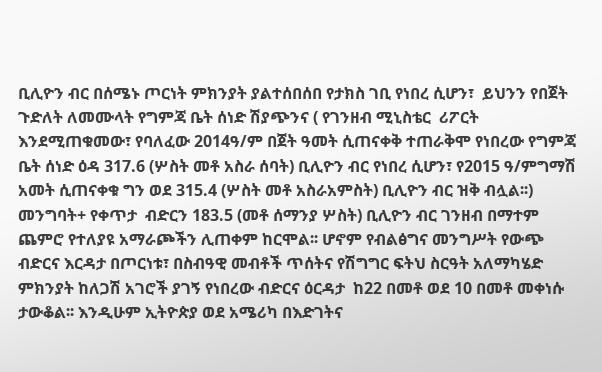ቢሊዮን ብር በሰሜኑ ጦርነት ምክንያት ያልተሰበሰበ የታክስ ገቢ የነበረ ሲሆን፣  ይህንን የበጀት ጉድለት ለመሙላት የግምጃ ቤት ሰነድ ሽያጭንና ( የገንዘብ ሚኒስቴር  ሪፖርት እንደሚጠቁመው፣ የባለፈው 2014ዓ/ም በጀት ዓመት ሲጠናቀቅ ተጠራቅሞ የነበረው የግምጃ ቤት ሰነድ ዕዳ 317.6 (ሦስት መቶ አስራ ሰባት) ቢሊዮን ብር የነበረ ሲሆን፣ የ2015 ዓ/ምግማሽ አመት ሲጠናቀቁ ግን ወደ 315.4 (ሦስት መቶ አስራአምስት) ቢሊዮን ብር ዝቅ ብሏል፡፡) መንግባት+ የቀጥታ  ብድርን 183.5 (መቶ ሰማንያ ሦስት) ቢሊዮን ብር ገንዘብ በማተም  ጨምሮ የተለያዩ አማራጮችን ሊጠቀም ከርሞል፡፡ ሆኖም የብልፅግና መንግሥት የውጭ ብድርና እርዳታ በጦርነቱ፣ በስብዓዊ መብቶች ጥሰትና የሽግግር ፍትህ ስርዓት አለማካሄድ ምክንያት ከለጋሽ አገሮች ያገኝ የነበረው ብድርና ዕርዳታ  ከ22 በመቶ ወደ 10 በመቶ መቀነሱ ታውቆል፡፡ እንዲሁም ኢትዮጵያ ወደ አሜሪካ በእድገትና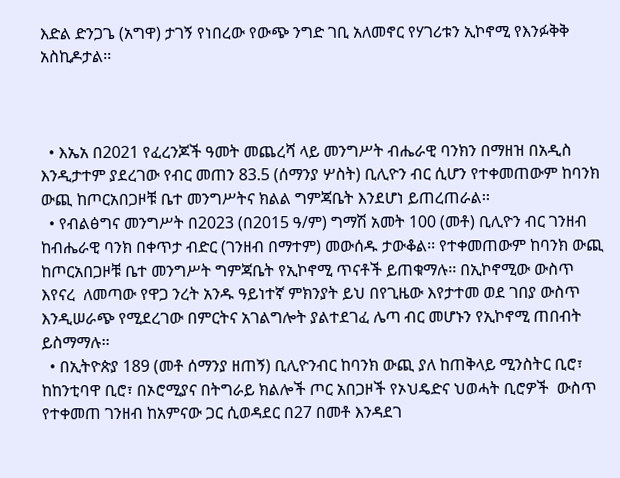እድል ድንጋጌ (አግዋ) ታገኝ የነበረው የውጭ ንግድ ገቢ አለመኖር የሃገሪቱን ኢኮኖሚ የእንፉቅቅ አስኪዶታል፡፡



  • እኤአ በ2021 የፈረንጆች ዓመት መጨረሻ ላይ መንግሥት ብሔራዊ ባንክን በማዘዝ በአዲስ እንዲታተም ያደረገው የብር መጠን 83.5 (ሰማንያ ሦስት) ቢሊዮን ብር ሲሆን የተቀመጠውም ከባንክ ውጪ ከጦርአበጋዞቹ ቤተ መንግሥትና ክልል ግምጃቤት እንደሆነ ይጠረጠራል፡፡
  • የብልፅግና መንግሥት በ2023 (በ2015 ዓ/ም) ግማሽ አመት 100 (መቶ) ቢሊዮን ብር ገንዘብ ከብሔራዊ ባንክ በቀጥታ ብድር (ገንዘብ በማተም) መውሰዱ ታውቆል፡፡ የተቀመጠውም ከባንክ ውጪ ከጦርአበጋዞቹ ቤተ መንግሥት ግምጃቤት የኢኮኖሚ ጥናቶች ይጠቁማሉ፡፡ በኢኮኖሚው ውስጥ እየናረ  ለመጣው የዋጋ ንረት አንዱ ዓይነተኛ ምክንያት ይህ በየጊዜው እየታተመ ወደ ገበያ ውስጥ እንዲሠራጭ የሚደረገው በምርትና አገልግሎት ያልተደገፈ ሌጣ ብር መሆኑን የኢኮኖሚ ጠበብት ይስማማሉ፡፡
  • በኢትዮጵያ 189 (መቶ ሰማንያ ዘጠኝ) ቢሊዮንብር ከባንክ ውጪ ያለ ከጠቅላይ ሚንስትር ቢሮ፣ ከከንቲባዋ ቢሮ፣ በኦሮሚያና በትግራይ ክልሎች ጦር አበጋዞች የኦህዴድና ህወሓት ቢሮዎች  ውስጥ የተቀመጠ ገንዘብ ከአምናው ጋር ሲወዳደር በ27 በመቶ እንዳደገ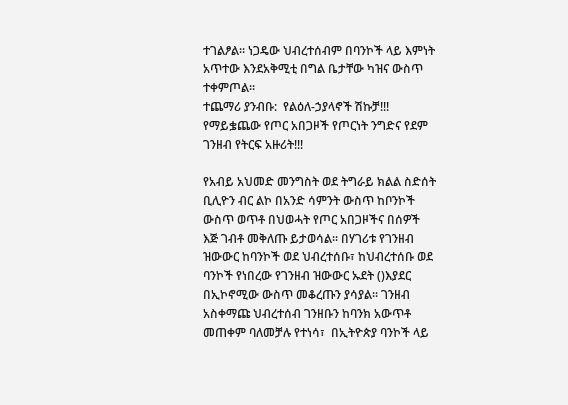ተገልፆል፡፡ ነጋዴው ህብረተሰብም በባንኮች ላይ እምነት አጥተው እንደአቅሚቲ በግል ቤታቸው ካዝና ውስጥ ተቀምጦል፡፡
ተጨማሪ ያንብቡ:  የልዕለ-ኃያላኖች ሽኩቻ!!! የማይቌጨው የጦር አበጋዞች የጦርነት ንግድና የደም ገንዘብ የትርፍ አዙሪት!!!

የአብይ አህመድ መንግስት ወደ ትግራይ ክልል ስድሰት ቢሊዮን ብር ልኮ በአንድ ሳምንት ውስጥ ከቦንኮች ውስጥ ወጥቶ በህወሓት የጦር አበጋዞችና በሰዎች እጅ ገብቶ መቅለጡ ይታወሳል፡፡ በሃገሪቱ የገንዘብ ዝውውር ከባንኮች ወደ ህብረተሰቡ፣ ከህብረተሰቡ ወደ ባንኮች የነበረው የገንዘብ ዝውውር ኡደት ()እያደር በኢኮኖሚው ውስጥ መቆረጡን ያሳያል፡፡ ገንዘብ አስቀማጩ ህብረተሰብ ገንዘቡን ከባንክ አውጥቶ መጠቀም ባለመቻሉ የተነሳ፣  በኢትዮጵያ ባንኮች ላይ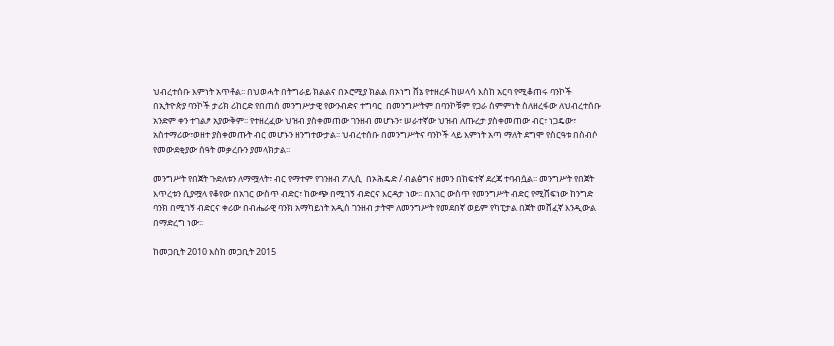ህብረተሰቡ እምነት አጥቶል፡፡ በህወሓት በትግራይ ክልልና በኦሮሚያ ክልል በኦነግ ሸኔ የተዘረፉ ከሠላሳ እስከ አርባ የሚቆጠሩ ባንኮች በኢትዮጵያ ባንኮች ታሪክ ሪከርድ የበጠሰ መንግሥታዊ የውንብድና ተግባር  በመንግሥትም በባንኮቹም የጋራ ስምምነት ስለዘረፋው ለህብረተሰቡ አንድም ቀን ተገልፆ አያውቅም፡፡ የተዘረፈው ህዝብ ያስቀመጠው ገንዘብ መሆኑን፣ ሠራተኛው ህዝብ ለጡረታ ያስቀመጠው ብር፣ ነጋዴው፣ አስተማሪው፣ወዘተ ያስቀመጡት ብር መሆኑን ዘንግተውታል፡፡ ህብረተሰቡ በመንግሥትና ባንኮች ላይ እምነት አጣ ማለት ደግሞ የስርዓቱ በስብሶ የመውደቂያው ሰዓት መቃረቡን ያመላክታል፡፡

መንግሥት የበጀት ጉድለቱን ለማሟላት፣ ብር የማተም የገንዘብ ፖሊሲ  በኦሕዴድ / ብልፅግና ዘመን በከፍተኛ ደረጃ ተባብሷል፡፡ መንግሥት የበጀት እጥረቱን ሲያሟላ የቆየው በአገር ውስጥ ብድር፣ ከውጭ በሚገኝ ብድርና እርዳታ ነው፡፡ በአገር ውስጥ የመንግሥት ብድር የሚሸፍነው ከንግድ ባንክ በሚገኝ ብድርና ቀሪው በብሔራዊ ባንክ አማካይነት አዲስ ገንዘብ ታትሞ ለመንግሥት የመደበኛ ወይም የካፒታል በጀት መሸፈኛ እንዲውል በማድረግ ነው፡፡

ከመጋቢት 2010 እስከ መጋቢት 2015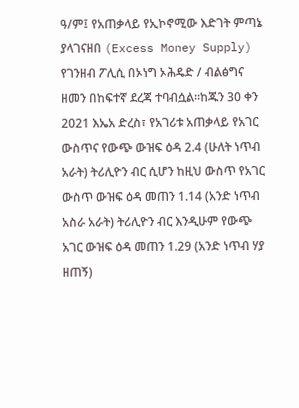ዓ/ም፤ የአጠቃላይ የኢኮኖሚው እድገት ምጣኔ ያላገናዘበ (Excess Money Supply) የገንዘብ ፖሊሲ በኦነግ ኦሕዴድ / ብልፅግና ዘመን በከፍተኛ ደረጃ ተባብሷል፡፡ከጁን 30 ቀን 2021 እኤአ ድረስ፣ የአገሪቱ አጠቃላይ የአገር ውስጥና የውጭ ውዝፍ ዕዳ 2.4 (ሁለት ነጥብ አራት) ትሪሊዮን ብር ሲሆን ከዚህ ውስጥ የአገር ውስጥ ውዝፍ ዕዳ መጠን 1.14 (አንድ ነጥብ አስራ አራት) ትሪሊዮን ብር እንዲሁም የውጭ አገር ውዝፍ ዕዳ መጠን 1.29 (አንድ ነጥብ ሃያ ዘጠኝ)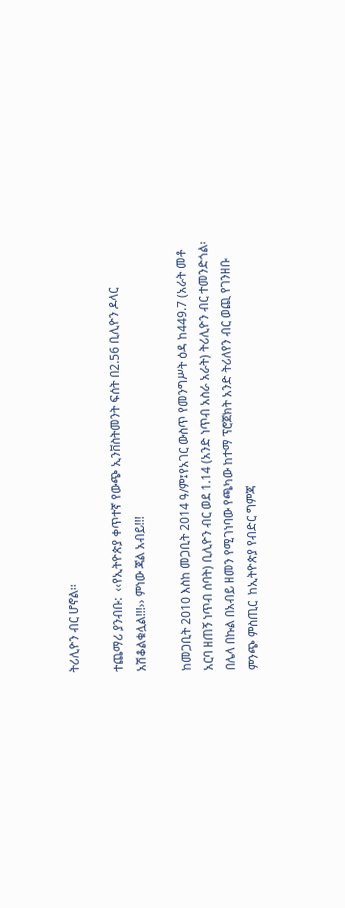ትሪሊዮን ብር ሆኖል፡፡

ተጨማሪ ያንብቡ:  ‹‹የኢትዮጵያ ቀጥተኛ የውጭ ኢንቨስትመንት ፍሰት በ2.56 ቢሊዮን ዶላር አሽቆልቁሏል!!!›› ምነው ጃል አብይ!!!

ከመጋቢት 2010 እስከ መጋቢት 2014 ዓ/ም፤የአገር ውስጥ የመንግሥት ዕዳ ከ449.7 (አራት መቶ አርባ ዘጠኝ ነጥብ ሰባት) ቢሊዮን ብር ወደ 1.14 (አንድ ነጥብ አስራ አራት) ትሪሊዮን ብር ተመንድጎል፡  በሌላ በኩል በአብይ ዘመን የሚገነባው የጫካው ከተማ ፕሮጀክት አንድ ትሪለየን ብር ወጪ የገንዘቡ ምንጭ ምስጢር  ከኢትዮጵያ የብድር ግምጃ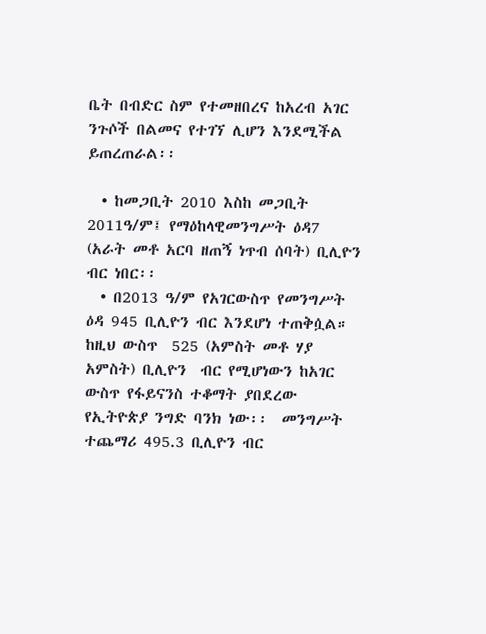ቤት በብድር ስም የተመዘበረና ከአረብ አገር ንጉሶች በልመና የተገኘ ሊሆን እንደሚችል ይጠረጠራል፡፡

  • ከመጋቢት 2010 እስከ መጋቢት 2011ዓ/ም፤ የማዕከላዊመንግሥት ዕዳ7 (አራት መቶ አርባ ዘጠኝ ነጥብ ሰባት) ቢሊዮን ብር ነበር፡፡
  • በ2013 ዓ/ም የአገርውስጥ የመንግሥት ዕዳ 945 ቢሊዮን ብር እንደሆነ ተጠቅሷል።  ከዚህ ውስጥ  525 (አምስት መቶ ሃያ አምስት) ቢሊዮን  ብር የሚሆነውን ከአገር ውስጥ የፋይናንስ ተቆማት ያበደረው የኢትዮጵያ ንግድ ባንክ ነው፡፡  መንግሥት ተጨማሪ 495.3 ቢሊዮን ብር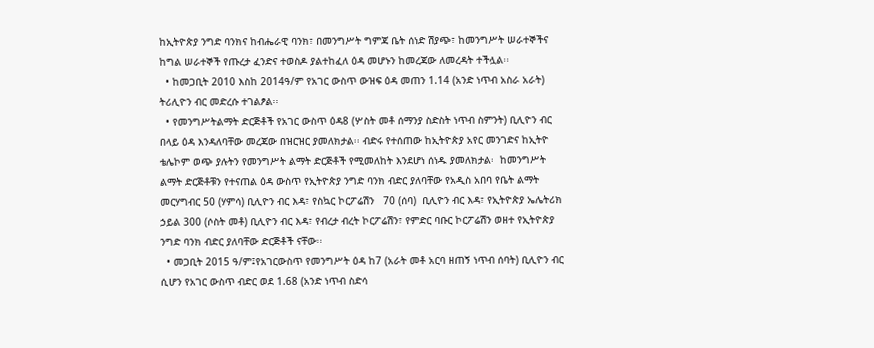ከኢትዮጵያ ንግድ ባንክና ከብሔራዊ ባንክ፣ በመንግሥት ግምጃ ቤት ሰነድ ሽያጭ፣ ከመንግሥት ሠራተኞችና ከግል ሠራተኞች የጡረታ ፈንድና ተወስዶ ያልተከፈለ ዕዳ መሆኑን ከመረጃው ለመረዳት ተችሏል፡፡
  • ከመጋቢት 2010 እስከ 2014ዓ/ም የአገር ውስጥ ውዝፍ ዕዳ መጠን 1.14 (አንድ ነጥብ አስራ አራት) ትሪሊዮን ብር መድረሱ ተገልፆል፡፡
  • የመንግሥትልማት ድርጅቶች የአገር ውስጥ ዕዳ8 (ሦስት መቶ ሰማንያ ስድስት ነጥብ ስምንት) ቢሊዮን ብር በላይ ዕዳ እንዳለባቸው መረጃው በዝርዝር ያመለክታል፡፡ ብድሩ የተሰጠው ከኢትዮጵያ አየር መንገድና ከኢትዮ ቴሌኮም ወጭ ያሉትን የመንግሥት ልማት ድርጅቶች የሚመለከት እንደሆነ ሰነዱ ያመለክታል፡  ከመንግሥት ልማት ድርጅቶቹን የተናጠል ዕዳ ውስጥ የኢትዮጵያ ንግድ ባንክ ብድር ያለባቸው የአዲስ አበባ የቤት ልማት መርሃግብር 50 (ሃምሳ) ቢሊዮን ብር እዳ፣ የስኳር ኮርፖሬሽን   70 (ሰባ)  ቢሊዮን ብር እዳ፣ የኢትዮጵያ ኤሌትሪክ ኃይል 300 (ሶስት መቶ) ቢሊዮን ብር እዳ፣ የብረታ ብረት ኮርፖሬሽን፣ የምድር ባቡር ኮርፖሬሽን ወዘተ የኢትዮጵያ ንግድ ባንክ ብድር ያለባቸው ድርጅቶች ናቸው፡፡
  • መጋቢት 2015 ዓ/ም፤የአገርውስጥ የመንግሥት ዕዳ ከ7 (አራት መቶ አርባ ዘጠኝ ነጥብ ሰባት) ቢሊዮን ብር ሲሆን የአገር ውስጥ ብድር ወደ 1.68 (አንድ ነጥብ ስድሳ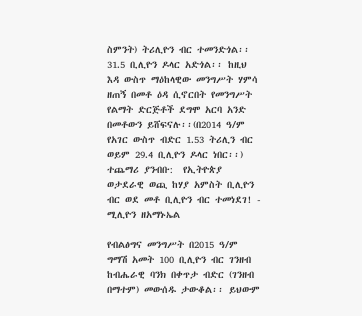ስምንት) ትሪሊዮን ብር ተመንድጎል፡፡ 31.5 ቢሊዮን ዶላር አድጎል፡፡ ከዚህ እዳ ውስጥ ማዕከላዊው መንግሥት ሃምሳ ዘጠኝ በመቶ ዕዳ ሲኖርበት የመንግሥት የልማት ድርጅቶች ደግሞ አርባ አንድ በመቶውን ይሸፍናሉ፡፡(በ2014 ዓ/ም የአገር ውስጥ ብድር 1.53 ትሪሊን ብር ወይም 29.4 ቢሊዮን ዶላር ነበር፡፡)
ተጨማሪ ያንብቡ:  የኢትዮጵያ ወታደራዊ ወጪ ከሃያ አምስት ቢሊዮን ብር ወደ መቶ ቢሊዮን ብር ተመነደገ! - ሚሊዮን ዘአማኑኤል

የብልፅግና መንግሥት በ2015 ዓ/ም ግማሽ አመት 100 ቢሊዮን ብር ገንዘብ ከብሔራዊ ባንክ በቀጥታ ብድር (ገንዘብ በማተም) መውሰዱ ታውቆል፡፡ ይህውም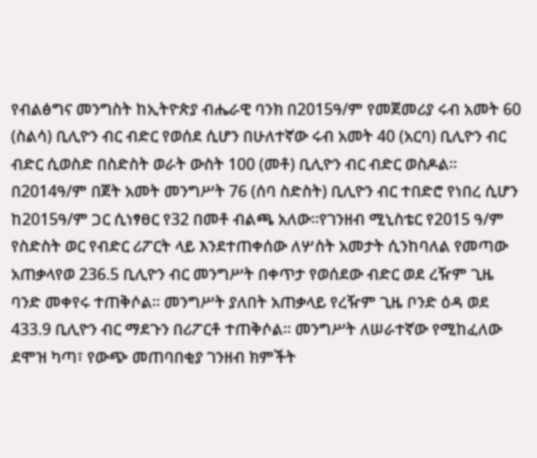የብልፅግና መንግስት ከኢትዮጵያ ብሔራዊ ባንክ በ2015ዓ/ም የመጀመሪያ ሩብ አመት 60 (ስልሳ) ቢሊዮን ብር ብድር የወሰደ ሲሆን በሁለተኛው ሩብ አመት 40 (አርባ) ቢሊዮን ብር ብድር ሲወስድ በስድስት ወራት ውስት 100 (መቶ) ቢሊዮን ብር ብድር ወስዶል፡፡  በ2014ዓ/ም በጀት አመት መንግሥት 76 (ሰባ ስድስት) ቢሊዮን ብር ተበድሮ የነበረ ሲሆን ከ2015ዓ/ም ጋር ሲነፃፀር የ32 በመቶ ብልጫ አለው፡፡የገንዘብ ሚኒስቴር የ2015 ዓ/ም የስድስት ወር የብድር ሪፖርት ላይ እንደተጠቀሰው ለሦስት አመታት ሲንከባለል የመጣው አጠቃላየወ 236.5 ቢሊዮን ብር መንግሥት በቀጥታ የወሰደው ብድር ወደ ረዥም ጊዜ ባንድ መቀየሩ ተጠቅሶል፡፡ መንግሥት ያለበት አጠቃላይ የረዥም ጊዜ ቦንድ ዕዳ ወደ 433.9 ቢሊዮን ብር ማደጉን በሪፖርቶ ተጠቅሶል፡፡ መንግሥት ለሠራተኛው የሚከፈለው ደሞዝ ካጣ፣ የውጭ መጠባበቂያ ገንዘብ ክምችት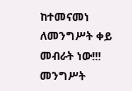ከተመናመነ ለመንግሥት ቀይ መብራት ነው!!! መንግሥት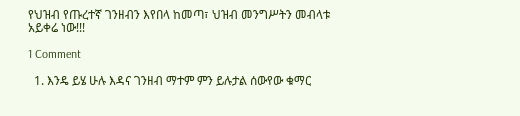የህዝብ የጡረተኛ ገንዘብን እየበላ ከመጣ፣ ህዝብ መንግሥትን መብላቱ አይቀሬ ነው!!!

1 Comment

  1. እንዴ ይሄ ሁሉ እዳና ገንዘብ ማተም ምን ይሉታል ሰውየው ቁማር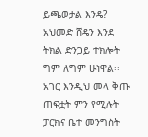ይጫወታል እንዴ? አህመድ ሸዴን እንደ ትክል ድንጋይ ተክሎት ግም ለግም ሁነዋል፡፡ አገር እንዲህ መላ ቅጡ ጠፍቷት ምን የሚሉት ፓርክና ቤተ መንግስት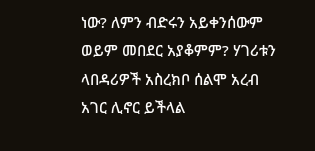ነው? ለምን ብድሩን አይቀንሰውም ወይም መበደር አያቆምም? ሃገሪቱን ላበዳሪዎች አስረክቦ ሰልሞ አረብ አገር ሊኖር ይችላል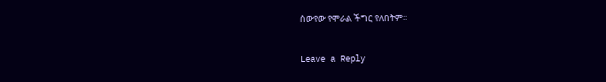ሰውየው የሞራል ችግር የለበትም፡፡

Leave a Reply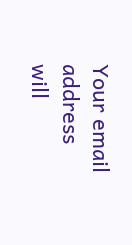Your email address will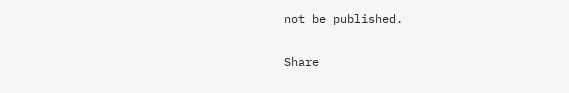not be published.

Share